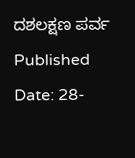ದಶಲಕ್ಷಣ ಪರ್ವ
Published Date: 28-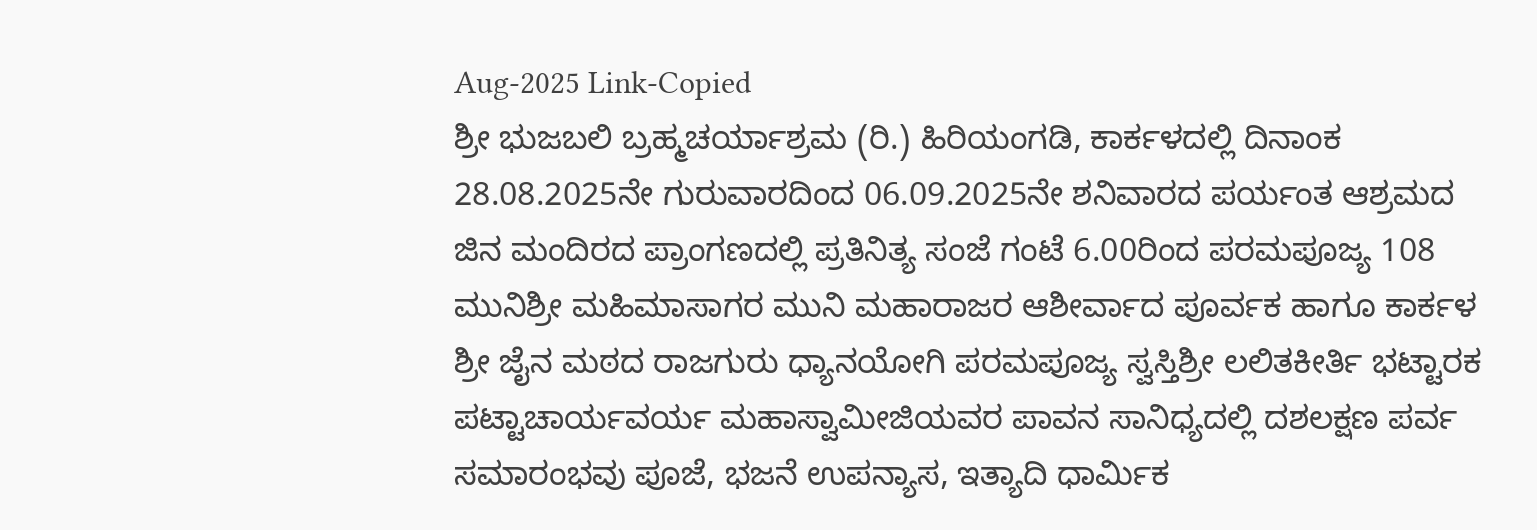Aug-2025 Link-Copied
ಶ್ರೀ ಭುಜಬಲಿ ಬ್ರಹ್ಮಚರ್ಯಾಶ್ರಮ (ರಿ.) ಹಿರಿಯಂಗಡಿ, ಕಾರ್ಕಳದಲ್ಲಿ ದಿನಾಂಕ 28.08.2025ನೇ ಗುರುವಾರದಿಂದ 06.09.2025ನೇ ಶನಿವಾರದ ಪರ್ಯಂತ ಆಶ್ರಮದ ಜಿನ ಮಂದಿರದ ಪ್ರಾಂಗಣದಲ್ಲಿ ಪ್ರತಿನಿತ್ಯ ಸಂಜೆ ಗಂಟೆ 6.00ರಿಂದ ಪರಮಪೂಜ್ಯ 108 ಮುನಿಶ್ರೀ ಮಹಿಮಾಸಾಗರ ಮುನಿ ಮಹಾರಾಜರ ಆಶೀರ್ವಾದ ಪೂರ್ವಕ ಹಾಗೂ ಕಾರ್ಕಳ ಶ್ರೀ ಜೈನ ಮಠದ ರಾಜಗುರು ಧ್ಯಾನಯೋಗಿ ಪರಮಪೂಜ್ಯ ಸ್ವಸ್ತಿಶ್ರೀ ಲಲಿತಕೀರ್ತಿ ಭಟ್ಟಾರಕ ಪಟ್ಟಾಚಾರ್ಯವರ್ಯ ಮಹಾಸ್ವಾಮೀಜಿಯವರ ಪಾವನ ಸಾನಿಧ್ಯದಲ್ಲಿ ದಶಲಕ್ಷಣ ಪರ್ವ ಸಮಾರಂಭವು ಪೂಜೆ, ಭಜನೆ ಉಪನ್ಯಾಸ, ಇತ್ಯಾದಿ ಧಾರ್ಮಿಕ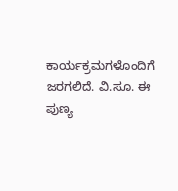ಕಾರ್ಯಕ್ರಮಗಳೊಂದಿಗೆ ಜರಗಲಿದೆ. ವಿ.ಸೂ. ಈ ಪುಣ್ಯ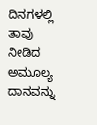ದಿನಗಳಲ್ಲಿ ತಾವು ನೀಡಿದ ಅಮೂಲ್ಯ ದಾನವನ್ನು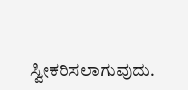ಸ್ವೀಕರಿಸಲಾಗುವುದು.